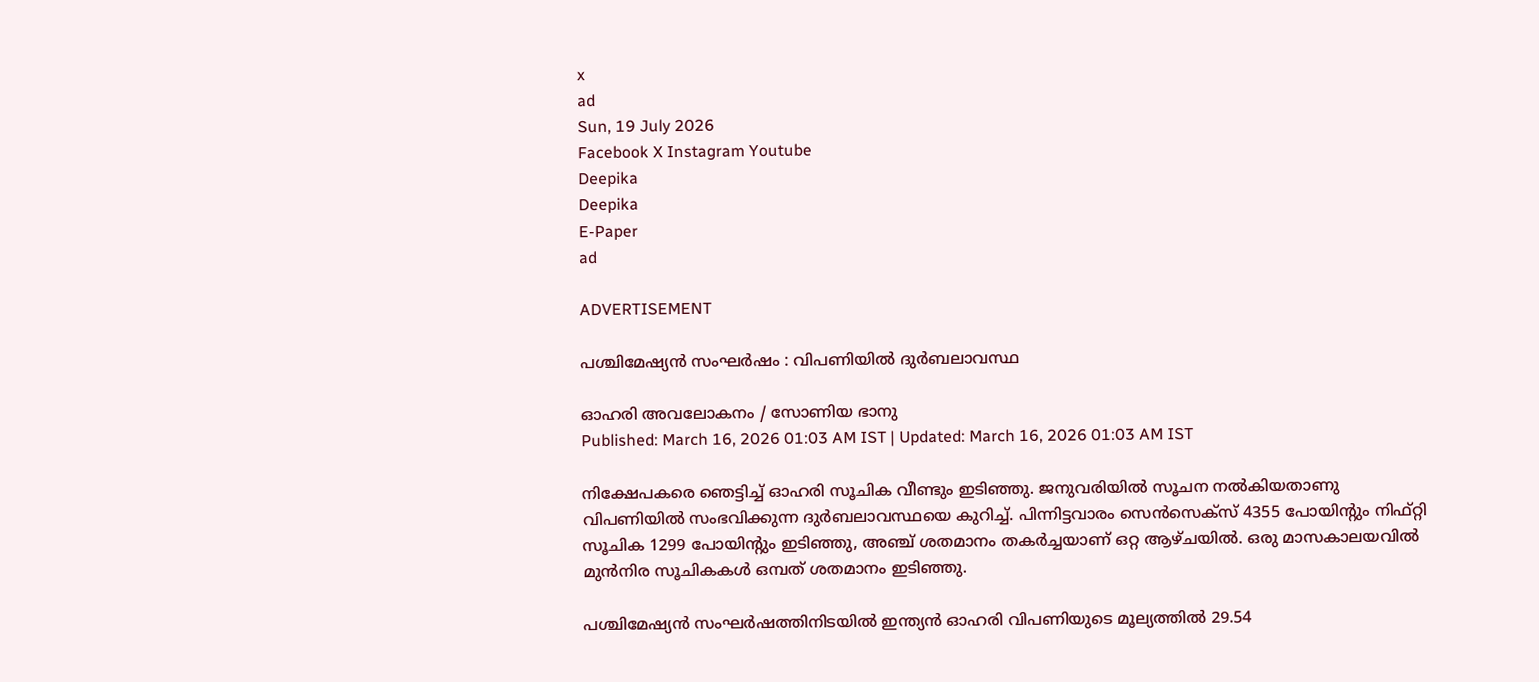x
ad
Sun, 19 July 2026
Facebook X Instagram Youtube
Deepika
Deepika
E-Paper
ad

ADVERTISEMENT

പശ്ചിമേഷ്യൻ സംഘർഷം : വിപണിയിൽ ദുർബലാവസ്ഥ

ഓഹരി അവലോകനം / സോണിയ ഭാനു
Published: March 16, 2026 01:03 AM IST | Updated: March 16, 2026 01:03 AM IST

നിക്ഷേപകരെ ഞെട്ടിച്ച്‌ ഓഹരി സൂചിക വീണ്ടും ഇടിഞ്ഞു. ജനുവരിയിൽ സൂചന നൽകിയതാണു വിപണിയിൽ സംഭവിക്കുന്ന ദുർബലാവസ്ഥയെ കുറിച്ച്‌. പിന്നിട്ടവാരം സെൻസെക്‌സ്‌ 4355 പോയിന്‍റും നിഫ്‌റ്റി സൂചിക 1299 പോയിന്‍റും ഇടിഞ്ഞു, അഞ്ച്‌ ശതമാനം തകർച്ചയാണ് ഒറ്റ ആഴ്‌ചയിൽ. ഒരു മാസകാലയവിൽ മുൻനിര സൂചികകൾ ഒമ്പത്‌ ശതമാനം ഇടിഞ്ഞു.

പശ്ചിമേഷ്യൻ സംഘർഷത്തിനിടയിൽ ഇന്ത്യൻ ഓഹരി വിപണിയുടെ മൂല്യത്തിൽ 29.54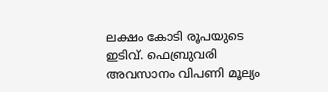ലക്ഷം കോടി രൂപയുടെ ഇടിവ്‌. ഫെബ്രുവരി അവസാനം വിപണി മൂല്യം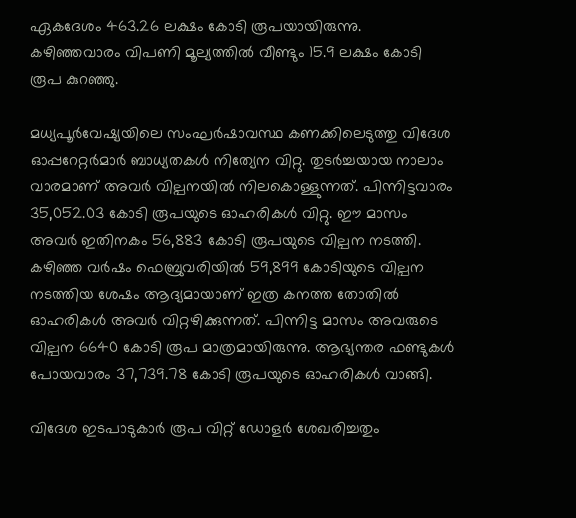ഏകദേശം 463.26 ലക്ഷം കോടി രൂപയായിരുന്നു. കഴിഞ്ഞവാരം വിപണി മൂല്യത്തിൽ വീണ്ടും 15.9 ലക്ഷം കോടി രൂപ കുറഞ്ഞു.

മധ്യപൂർവേഷ്യയിലെ സംഘർഷാവസ്ഥ കണക്കിലെടുത്തു വിദേശ ഓപ്പറേറ്റർമാർ ബാധ്യതകൾ നിത്യേന വിറ്റു. തുടർച്ചയായ നാലാം വാരമാണ് അവർ വില്പനയിൽ നിലകൊള്ളുന്നത്‌. പിന്നിട്ടവാരം 35,052.03 കോടി രൂപയുടെ ഓഹരികൾ വിറ്റു. ഈ മാസം അവർ ഇതിനകം 56,883 കോടി രൂപയുടെ വില്പന നടത്തി. കഴിഞ്ഞ വർഷം ഫെബ്രുവരിയിൽ 59,899 കോടിയുടെ വില്പന നടത്തിയ ശേഷം ആദ്യമായാണ് ഇത്ര കനത്ത തോതിൽ ഓഹരികൾ അവർ വിറ്റഴിക്കുന്നത്‌. പിന്നിട്ട മാസം അവരുടെ വില്പന 6640 കോടി രൂപ മാത്രമായിരുന്നു. ആഭ്യന്തര ഫണ്ടുകൾ പോയവാരം 37,739.78 കോടി രൂപയുടെ ഓഹരികൾ വാങ്ങി.

വിദേശ ഇടപാടുകാർ രൂപ വിറ്റ്‌ ഡോളർ ശേഖരിച്ചതും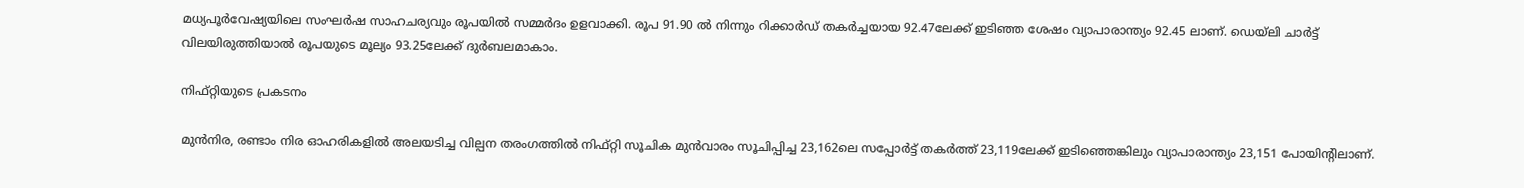മധ്യപൂർവേഷ്യയിലെ സംഘർഷ സാഹചര്യവും രൂപയിൽ സമ്മർദം ഉളവാക്കി. രൂപ 91.90 ൽ നിന്നും റിക്കാർഡ്‌ തകർച്ചയായ 92.47ലേക്ക്‌ ഇടിഞ്ഞ ശേഷം വ്യാപാരാന്ത്യം 92.45 ലാണ്. ഡെയ്‌ലി ചാർട്ട്‌ വിലയിരുത്തിയാൽ രൂപയുടെ മൂല്യം 93.25ലേക്ക്‌ ദുർബലമാകാം.

നിഫ്റ്റിയുടെ പ്രകടനം

മുൻനിര, രണ്ടാം നിര ഓഹരികളിൽ അലയടിച്ച വില്പന തരംഗത്തിൽ നിഫ്‌റ്റി സൂചിക മുൻവാരം സൂചിപ്പിച്ച 23,162ലെ സപ്പോർട്ട്‌ തകർത്ത്‌ 23,119ലേക്ക്‌ ഇടിഞ്ഞെങ്കിലും വ്യാപാരാന്ത്യം 23,151 പോയിന്‍റിലാണ്.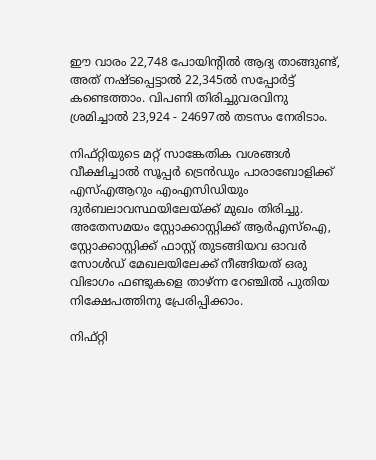ഈ വാരം 22,748 പോയിന്‍റിൽ ആദ്യ താങ്ങുണ്ട്‌, അത്‌ നഷ്‌ടപ്പെട്ടാൽ 22,345ൽ സപ്പോർട്ട്‌ കണ്ടെത്താം. വിപണി തിരിച്ചുവരവിനു ശ്രമിച്ചാൽ 23,924 - 24697ൽ തടസം നേരിടാം.

നിഫ്‌റ്റിയുടെ മറ്റ്‌ സാങ്കേതിക വശങ്ങൾ വീക്ഷിച്ചാൽ സൂപ്പർ ട്രെൻഡും പാരാബോളിക്ക്‌ എസ്‌എആറും എംഎസിഡിയും ദുർബലാവസ്ഥയിലേയ്‌ക്ക്‌ മുഖം തിരിച്ചു. അതേസമയം സ്റ്റോക്കാസ്റ്റിക്ക്‌ ആർഎസ്‌ഐ, സ്റ്റോക്കാസ്റ്റിക്ക്‌ ഫാസ്റ്റ്‌ തുടങ്ങിയവ ഓവർ സോൾഡ്‌ മേഖലയിലേക്ക്‌ നീങ്ങിയത് ഒരു വിഭാഗം ഫണ്ടുകളെ താഴ്‌ന്ന റേഞ്ചിൽ പുതിയ നിക്ഷേപത്തിനു പ്രേരിപ്പിക്കാം.

നിഫ്റ്റി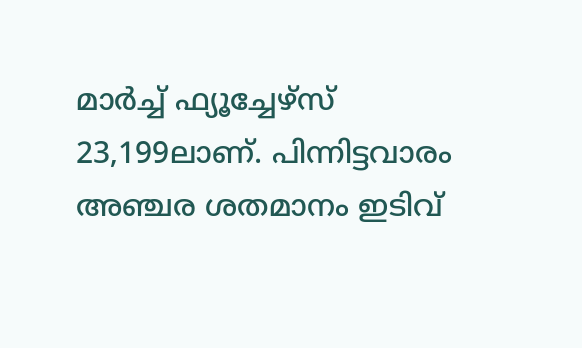മാർച്ച്‌ ഫ്യൂച്ചേഴ്‌സ് 23,199ലാണ്. പിന്നിട്ടവാരം അഞ്ചര ശതമാനം ഇടിവ്‌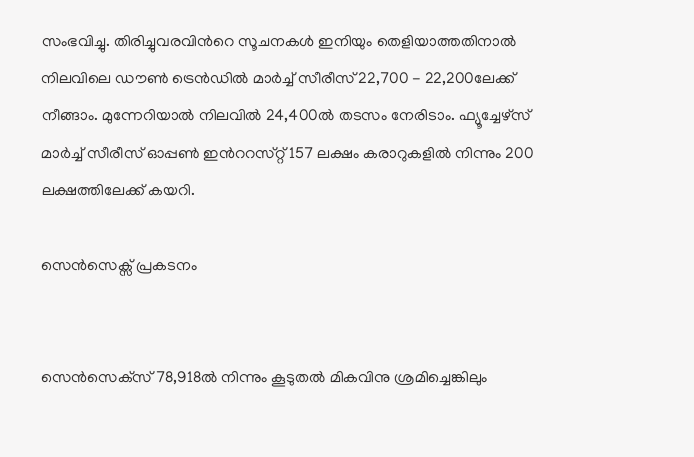സംഭവിച്ചു. തിരിച്ചുവരവിന്‍റെ സൂചനകൾ ഇനിയും തെളിയാത്തതിനാൽ നിലവിലെ ഡൗൺ ട്രെൻഡിൽ മാർച്ച്‌ സീരീസ്‌ 22,700 - 22,200ലേക്ക്‌ നീങ്ങാം. മുന്നേറിയാൽ നിലവിൽ 24,400ൽ തടസം നേരിടാം. ഫ്യൂച്ചേഴ്‌സ്‌ മാർച്ച്‌ സീരീസ്‌ ഓപ്പൺ ഇന്‍ററസ്‌റ്റ്‌ 157 ലക്ഷം കരാറുകളിൽ നിന്നും 200 ലക്ഷത്തിലേക്ക്‌ കയറി.

സെൻസെക്സ് പ്രകടനം


സെൻസെക്‌സ് 78,918ൽ നിന്നും കൂടുതൽ മികവിനു ശ്രമിച്ചെങ്കിലും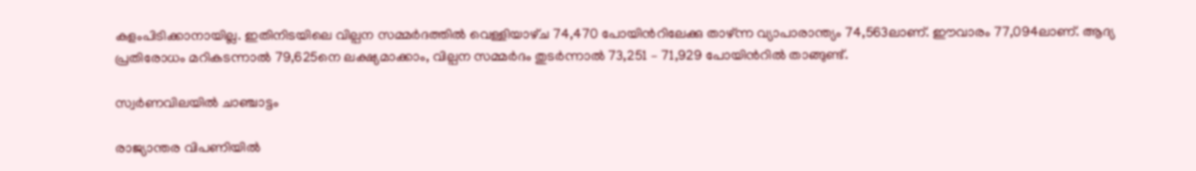കളംപിടിക്കാനായില്ല. ഇതിനിടയിലെ വില്പന സമ്മർദത്തിൽ വെള്ളിയാഴ്‌ച 74,470 പോയിന്‍റിലേക്കു താഴ്‌ന്ന വ്യാപാരാന്ത്യം 74,563ലാണ്. ഈവാരം 77,094ലാണ്. ആദ്യ പ്രതിരോധം മറികടന്നാൽ 79,625നെ ലക്ഷ്യമാക്കാം, വില്പന സമ്മർദം തുടർന്നാൽ 73,251 – 71,929 പോയിന്‍റിൽ താങ്ങുണ്ട്‌.

സ്വർണവിലയിൽ ചാഞ്ചാട്ടം

രാജ്യാന്തര വിപണിയിൽ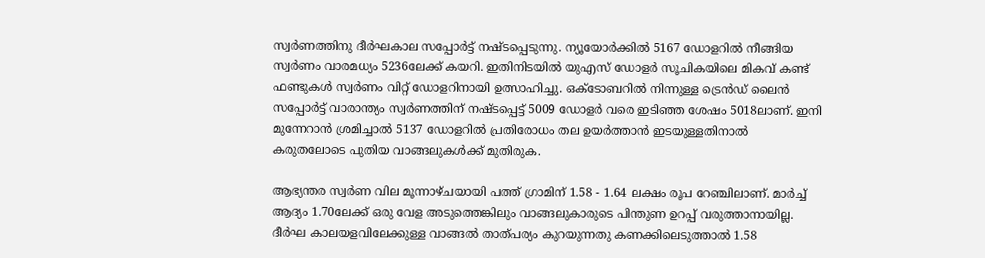സ്വർണത്തിനു ദീർഘകാല സപ്പോർട്ട്‌ നഷ്‌ടപ്പെടുന്നു. ന്യൂയോർക്കിൽ 5167 ഡോളറിൽ നീങ്ങിയ സ്വർണം വാരമധ്യം 5236ലേക്ക്‌ കയറി. ഇതിനിടയിൽ യുഎസ്‌ ഡോളർ സൂചികയിലെ മികവ്‌ കണ്ട്‌ ഫണ്ടുകൾ സ്വർണം വിറ്റ്‌ ഡോളറിനായി ഉത്സാഹിച്ചു. ഒക്‌ടോബറിൽ നിന്നുള്ള ട്രെൻഡ് ലൈൻ സപ്പോർട്ട്‌ വാരാന്ത്യം സ്വർണത്തിന്‌ നഷ്‌ടപ്പെട്ട്‌ 5009 ഡോളർ വരെ ഇടിഞ്ഞ ശേഷം 5018ലാണ്. ഇനി മുന്നേറാൻ ശ്രമിച്ചാൽ 5137 ഡോളറിൽ പ്രതിരോധം തല ഉയർത്താൻ ഇടയുള്ളതിനാൽ കരുതലോടെ പുതിയ വാങ്ങലുകൾക്ക്‌ മുതിരുക.

ആഭ്യന്തര സ്വർണ വില മൂന്നാഴ്‌ചയായി പത്ത്‌ ഗ്രാമിന് 1.58 - 1.64 ലക്ഷം രൂപ റേഞ്ചിലാണ്. മാർച്ച്‌ ആദ്യം 1.70ലേക്ക്‌ ഒരു വേള അടുത്തെങ്കിലും വാങ്ങലുകാരുടെ പിന്തുണ ഉറപ്പ്‌ വരുത്താനായില്ല. ദീർഘ കാലയളവിലേക്കുള്ള വാങ്ങൽ താത്പര്യം കുറയുന്നതു കണക്കിലെടുത്താൽ 1.58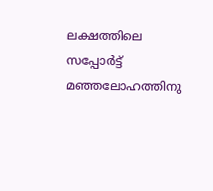ലക്ഷത്തിലെ സപ്പോർട്ട്‌ മഞ്ഞലോഹത്തിനു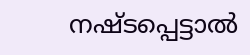നഷ്‌ടപ്പെട്ടാൽ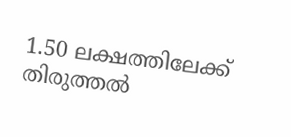1.50 ലക്ഷത്തിലേക്ക്‌ തിരുത്തൽ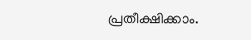പ്രതീക്ഷിക്കാം.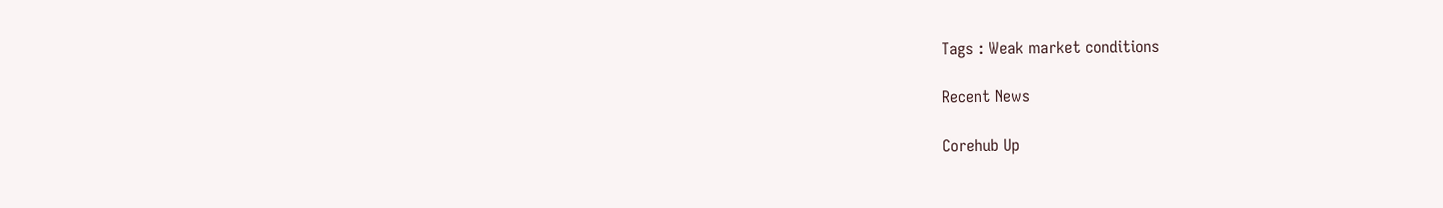Tags : Weak market conditions

Recent News

Corehub Up